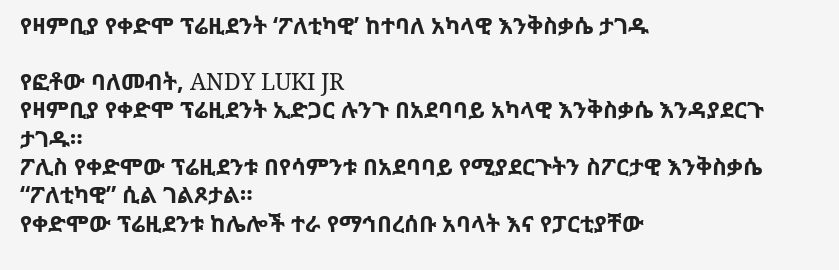የዛምቢያ የቀድሞ ፕሬዚደንት ‘ፖለቲካዊ’ ከተባለ አካላዊ እንቅስቃሴ ታገዱ

የፎቶው ባለመብት, ANDY LUKI JR
የዛምቢያ የቀድሞ ፕሬዚደንት ኢድጋር ሉንጉ በአደባባይ አካላዊ እንቅስቃሴ እንዳያደርጉ ታገዱ።
ፖሊስ የቀድሞው ፕሬዚደንቱ በየሳምንቱ በአደባባይ የሚያደርጉትን ስፖርታዊ እንቅስቃሴ “ፖለቲካዊ” ሲል ገልጾታል።
የቀድሞው ፕሬዚደንቱ ከሌሎች ተራ የማኅበረሰቡ አባላት እና የፓርቲያቸው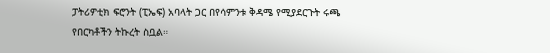ፓትሪዎቲክ ፍሮንት (ፒኤፍ) አባላት ጋር በየሳምንቱ ቅዳሜ የሚያደርጉት ሩጫ የበርካቶችን ትኩረት ስቧል።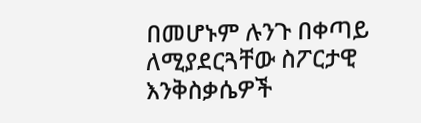በመሆኑም ሉንጉ በቀጣይ ለሚያደርጓቸው ስፖርታዊ እንቅስቃሴዎች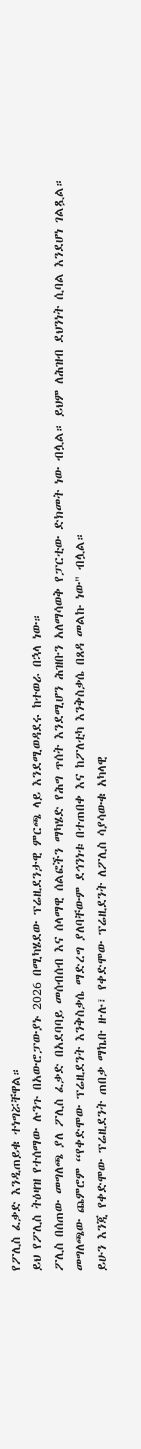የፖሊስ ፈቃድ እንዲጠይቁ ተነግሯቸዋል።
ይህ የፖሊስ ትዕዛዝ የተሰማው ሉንጉ በአውሮፓውያኑ 2026 በሚካሄደው ፕሬዚደንታዊ ምርጫ ላይ እንደሚወዳደሩ ከተወራ በኋላ ነው።
ፖሊስ በሰጠው መግለጫ ያለ ፖሊስ ፈቃድ በአደባባይ መሰብሰብ እና ሰላማዊ ሰልፎችን ማካሄድ የሕግ ጥሰት እንደሚሆን ሕዝቡን አለማሳወቅ የፓርቲው ድክመት ነው ብሏል። ይህም ለሕዝብ ደህንነት ሲባል እንደሆነ ገልጿል።
መግለጫው ጨምሮም “የቀድሞው ፕሬዚደንት እንቅስቃሴ ማድረግ ያለባቸውም ደኅንነቱ በተጠበቀ እና ከፖለቲካ እንቅስቃሴ በጸዳ መልኩ ነው" ብሏል።
ይሁን እንጂ የቀድሞው ፕሬዚደንት ጠበቃ ማኬቡ ዙሉ፣ የቀድሞው ፕሬዚደንት ለፖሊስ ሳያሳውቁ አካላዊ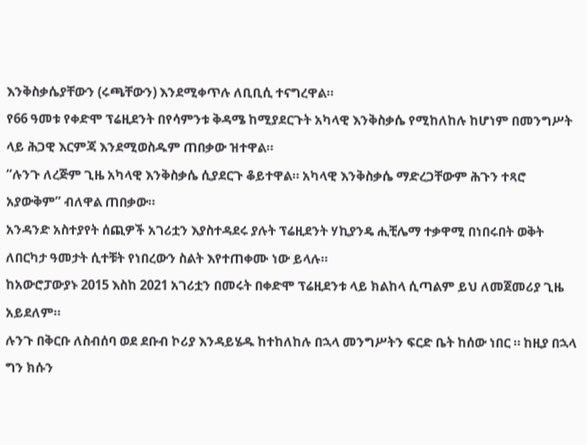እንቅስቃሴያቸውን (ሩጫቸውን) እንደሚቀጥሉ ለቢቢሲ ተናግረዋል።
የ66 ዓመቱ የቀድሞ ፕሬዚደንት በየሳምንቱ ቅዳሜ ከሚያደርጉት አካላዊ እንቅስቃሴ የሚከለከሉ ከሆነም በመንግሥት ላይ ሕጋዊ እርምጃ እንደሚወስዱም ጠበቃው ዝተዋል።
“ሉንጉ ለረጅም ጊዜ አካላዊ እንቅስቃሴ ሲያደርጉ ቆይተዋል። አካላዊ እንቅስቃሴ ማድረጋቸውም ሕጉን ተጻሮ አያውቅም” ብለዋል ጠበቃው።
አንዳንድ አስተያየት ሰጪዎች አገሪቷን እያስተዳደሩ ያሉት ፕሬዚደንት ሃኪያንዴ ሒቺሌማ ተቃዋሚ በነበሩበት ወቅት ለበርካታ ዓመታት ሲተቹት የነበረውን ስልት እየተጠቀሙ ነው ይላሉ።
ከአውሮፓውያኑ 2015 እስከ 2021 አገሪቷን በመሩት በቀድሞ ፕሬዚደንቱ ላይ ክልከላ ሲጣልም ይህ ለመጀመሪያ ጊዜ አይደለም።
ሉንጉ በቅርቡ ለስብሰባ ወደ ደቡብ ኮሪያ እንዳይሄዱ ከተከለከሉ በኋላ መንግሥትን ፍርድ ቤት ከሰው ነበር ። ከዚያ በኋላ ግን ክሱን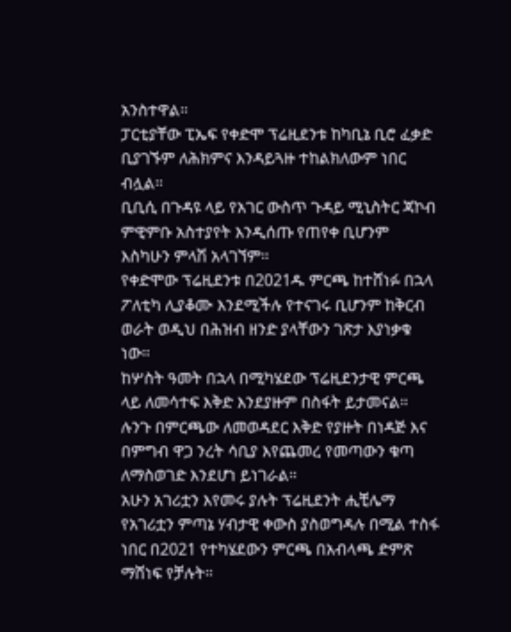አንስተዋል።
ፓርቲያቸው ፒኤፍ የቀድሞ ፕሬዚደንቱ ከካቢኔ ቢሮ ፈቃድ ቢያገኙም ለሕክምና እንዳይጓዙ ተከልክለውም ነበር ብሏል።
ቢቢሲ በጉዳዩ ላይ የአገር ውስጥ ጉዳይ ሚኒስትር ጃኮብ ምዊምቡ አስተያየት እንዲሰጡ የጠየቀ ቢሆንም እስካሁን ምላሽ አላገኘም።
የቀድሞው ፕሬዚደንቱ በ2021ዱ ምርጫ ከተሸነፉ በኋላ ፖለቲካ ሊያቆሙ እንደሚችሉ የተናገሩ ቢሆንም ከቅርብ ወራት ወዲህ በሕዝብ ዘንድ ያላቸውን ገጽታ እያነቃቁ ነው።
ከሦስት ዓመት በኋላ በሚካሄደው ፕሬዚደንታዊ ምርጫ ላይ ለመሳተፍ እቅድ እንደያዙም በስፋት ይታመናል።
ሉንጉ በምርጫው ለመወዳደር እቅድ የያዙት በነዳጅ እና በምግብ ዋጋ ንረት ሳቢያ እየጨመረ የመጣውን ቁጣ ለማስወገድ እንደሆነ ይነገራል።
አሁን አገሪቷን እየመሩ ያሉት ፕሬዚደንት ሒቺሌማ የአገሪቷን ምጣኔ ሃብታዊ ቀውስ ያስወግዳሉ በሚል ተስፋ ነበር በ2021 የተካሄደውን ምርጫ በአብላጫ ድምጽ ማሸነፍ የቻሉት።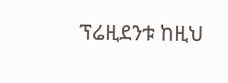ፕሬዚደንቱ ከዚህ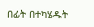በፊት በተካሄዱት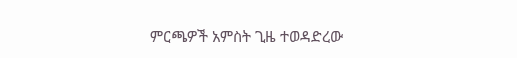ምርጫዎች አምስት ጊዜ ተወዳድረው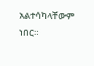አልተሳካላቸውም ነበር።